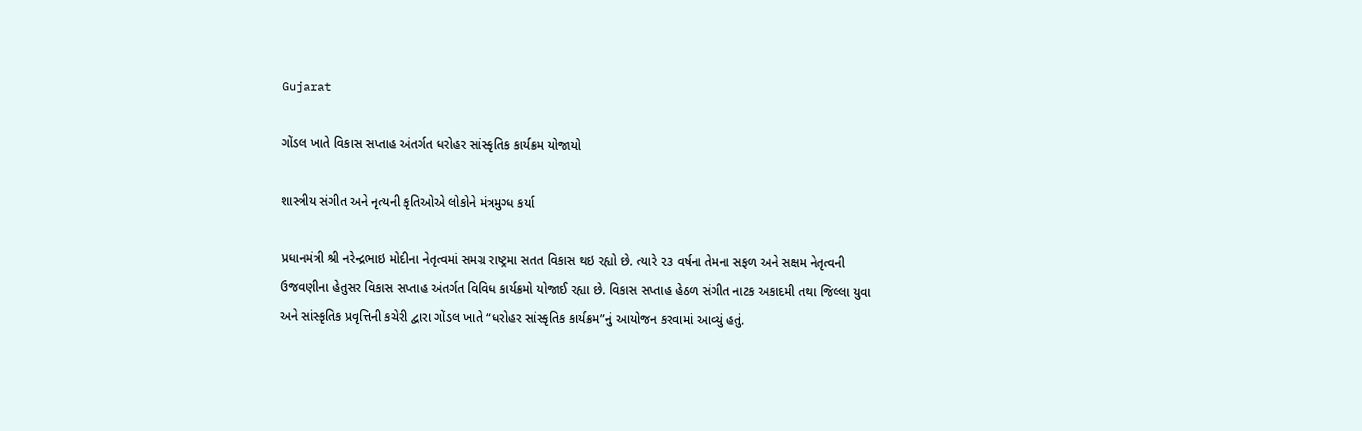Gujarat

ગોંડલ ખાતે વિકાસ સપ્તાહ અંતર્ગત ધરોહર સાંસ્કૃતિક કાર્યક્રમ યોજાયો

શાસ્ત્રીય સંગીત અને નૃત્યની કૃતિઓએ લોકોને મંત્રમુગ્ધ કર્યા

પ્રધાનમંત્રી શ્રી નરેન્દ્રભાઇ મોદીના નેતૃત્વમાં સમગ્ર રાષ્ટ્રમા સતત વિકાસ થઇ રહ્યો છે. ત્યારે ૨૩ વર્ષના તેમના સફળ અને સક્ષમ નેતૃત્વની ઉજવણીના હેતુસર વિકાસ સપ્તાહ અંતર્ગત વિવિધ કાર્યક્રમો યોજાઈ રહ્યા છે. વિકાસ સપ્તાહ હેઠળ સંગીત નાટક અકાદમી તથા જિલ્લા યુવા અને સાંસ્કૃતિક પ્રવૃત્તિની કચેરી દ્વારા ગોંડલ ખાતે “ધરોહર સાંસ્કૃતિક કાર્યક્રમ”નું આયોજન કરવામાં આવ્યું હતું.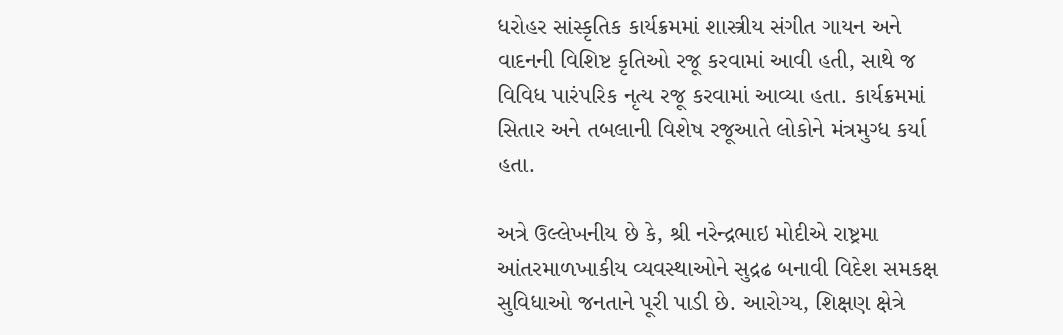ધરોહર સાંસ્કૃતિક કાર્યક્રમમાં શાસ્ત્રીય સંગીત ગાયન અને વાદનની વિશિષ્ટ કૃતિઓ રજૂ કરવામાં આવી હતી, સાથે જ વિવિધ પારંપરિક નૃત્ય રજૂ કરવામાં આવ્યા હતા. કાર્યક્રમમાં સિતાર અને તબલાની વિશેષ રજૂઆતે લોકોને મંત્રમુગ્ધ કર્યા હતા.

અત્રે ઉલ્લેખનીય છે કે, શ્રી નરેન્દ્રભાઇ મોદીએ રાષ્ટ્રમા આંતરમાળખાકીય વ્યવસ્થાઓને સુદ્રઢ બનાવી વિદેશ સમકક્ષ સુવિધાઓ જનતાને પૂરી પાડી છે. આરોગ્ય, શિક્ષણ ક્ષેત્રે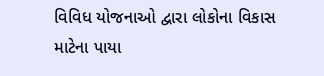વિવિધ યોજનાઓ દ્વારા લોકોના વિકાસ માટેના પાયા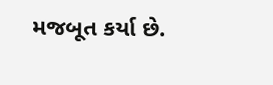મજબૂત કર્યા છે.